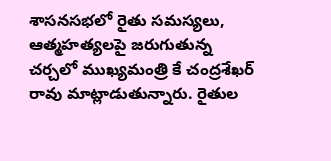శాసనసభలో రైతు సమస్యలు, ఆత్మహత్యలపై జరుగుతున్న చర్చలో ముఖ్యమంత్రి కే చంద్రశేఖర్ రావు మాట్లాడుతున్నారు. రైతుల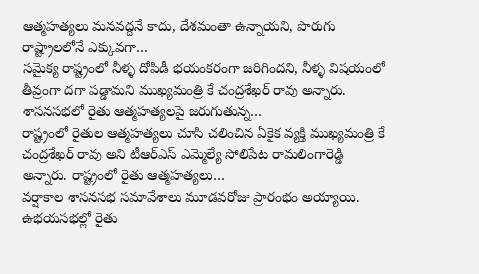ఆత్మహత్యలు మనవద్దనే కాదు, దేశమంతా ఉన్నాయని, పొరుగు రాష్ట్రాలలోనే ఎక్కువగా…
సమైక్య రాష్ట్రంలో నీళ్ళ దోపిడీ భయంకరంగా జరిగిందని, నీళ్ళ విషయంలో తీవ్రంగా దగా పడ్డామని ముఖ్యమంత్రి కే చంద్రశేఖర్ రావు అన్నారు. శాసనసభలో రైతు ఆత్మహత్యలపై జరుగుతున్న…
రాష్ట్రంలో రైతుల ఆత్మహత్యలు చూసి చలించిన ఏకైక వ్యక్తి ముఖ్యమంత్రి కే చంద్రశేఖర్ రావు అని టీఆర్ఎస్ ఎమ్మెల్యే సోలిపేట రామలింగారెడ్డి అన్నారు. రాష్ట్రంలో రైతు ఆత్మహత్యలు…
వర్షాకాల శాసనసభ సమావేశాలు మూడవరోజు ప్రారంభం అయ్యాయి. ఉభయసభల్లో రైతు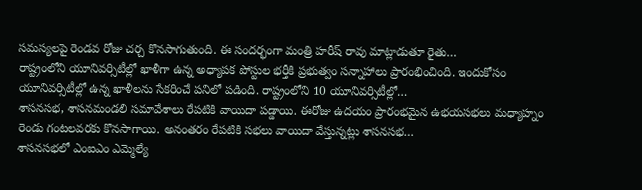సమస్యలపై రెండవ రోజు చర్చ కొనసాగుతుంది. ఈ సందర్భంగా మంత్రి హరీష్ రావు మాట్లాడుతూ రైతు…
రాష్ట్రంలోని యూనివర్సిటీల్లో ఖాళీగా ఉన్న అధ్యాపక పోస్టుల భర్తీకి ప్రభుత్వం సన్నాహాలు ప్రారంభించింది. ఇందుకోసం యూనివర్సిటీల్లో ఉన్న ఖాళీలను సేకరించే పనిలో పడింది. రాష్ట్రంలోని 10 యూనివర్సిటీల్లో…
శాసనసభ, శాసనమండలి సమావేశాలు రేపటికి వాయిదా పడ్డాయి. ఈరోజు ఉదయం ప్రారంభమైన ఉభయసభలు మధ్యాహ్నం రెండు గంటలవరకు కొనసాగాయి. అనంతరం రేపటికి సభలు వాయిదా వేస్తున్నట్లు శాసనసభ…
శాసనసభలో ఎంఐఎం ఎమ్మెల్యే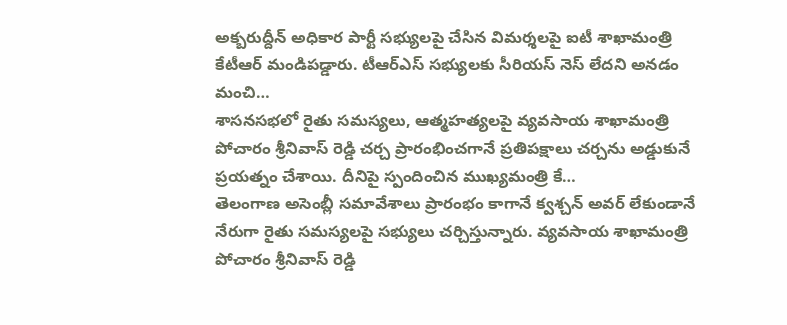అక్బరుద్దీన్ అధికార పార్టీ సభ్యులపై చేసిన విమర్శలపై ఐటీ శాఖామంత్రి కేటీఆర్ మండిపడ్డారు. టీఆర్ఎస్ సభ్యులకు సీరియస్ నెస్ లేదని అనడం మంచి…
శాసనసభలో రైతు సమస్యలు, ఆత్మహత్యలపై వ్యవసాయ శాఖామంత్రి పోచారం శ్రీనివాస్ రెడ్డి చర్చ ప్రారంభించగానే ప్రతిపక్షాలు చర్చను అడ్డుకునే ప్రయత్నం చేశాయి. దీనిపై స్పందించిన ముఖ్యమంత్రి కే…
తెలంగాణ అసెంబ్లీ సమావేశాలు ప్రారంభం కాగానే క్వశ్చన్ అవర్ లేకుండానే నేరుగా రైతు సమస్యలపై సభ్యులు చర్చిస్తున్నారు. వ్యవసాయ శాఖామంత్రి పోచారం శ్రీనివాస్ రెడ్డి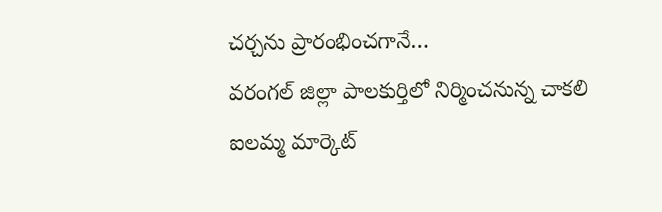చర్చను ప్రారంభించగానే…
వరంగల్ జిల్లా పాలకుర్తిలో నిర్మించనున్న చాకలి ఐలమ్మ మార్కెట్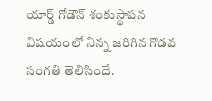యార్డ్ గోడౌన్ శంకుస్థాపన విషయంలో నిన్న జరిగిన గొడవ సంగతి తెలిసిందే.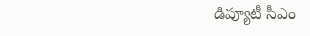డిప్యూటీ సీఎం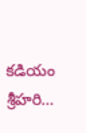కడియం శ్రీహరి…